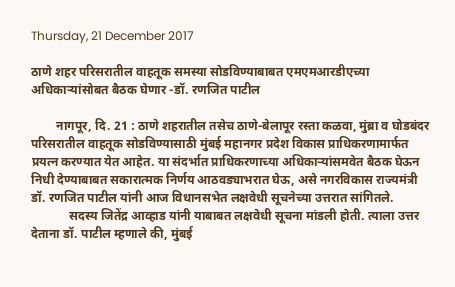Thursday, 21 December 2017

ठाणे शहर परिसरातील वाहतूक समस्या सोडविण्याबाबत एमएमआरडीएच्या अधिकाऱ्यांसोबत बैठक घेणार -डॉ. रणजित पाटील

        नागपूर, दि. 21 : ठाणे शहरातील तसेच ठाणे-बेलापूर रस्ता कळवा, मुंब्रा व घोडबंदर परिसरातील वाहतूक सोडविण्यासाठी मुंबई महानगर प्रदेश विकास प्राधिकरणामार्फत प्रयत्न करण्यात येत आहेत. या संदर्भात प्राधिकरणाच्या अधिकाऱ्यांसमवेत बैठक घेऊन निधी देण्याबाबत सकारात्मक निर्णय आठवड्याभरात घेऊ, असे नगरविकास राज्यमंत्री डॉ. रणजित पाटील यांनी आज विधानसभेत लक्षवेधी सूचनेच्या उत्तरात सांगितले.
            सदस्य जितेंद्र आव्हाड यांनी याबाबत लक्षवेधी सूचना मांडली होती. त्याला उत्तर देताना डॉ. पाटील म्हणाले की, मुंबई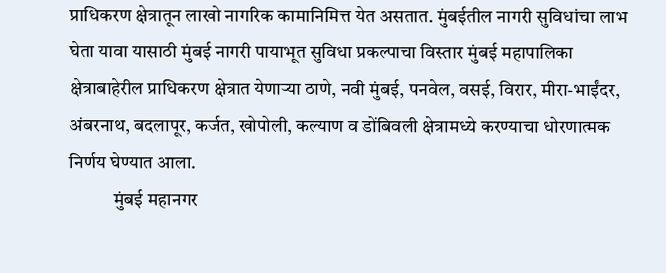प्राधिकरण क्षेत्रातून लाखो नागरिक कामानिमित्त येत असतात. मुंबईतील नागरी सुविधांचा लाभ घेता यावा यासाठी मुंबई नागरी पायाभूत सुविधा प्रकल्पाचा विस्तार मुंबई महापालिका क्षेत्राबाहेरील प्राधिकरण क्षेत्रात येणाऱ्या ठाणे, नवी मुंबई, पनवेल, वसई, विरार, मीरा-भाईंदर, अंबरनाथ, बदलापूर, कर्जत, खोपोली, कल्याण व डोंबिवली क्षेत्रामध्ये करण्याचा धोरणात्मक निर्णय घेण्यात आला.
            मुंबई महानगर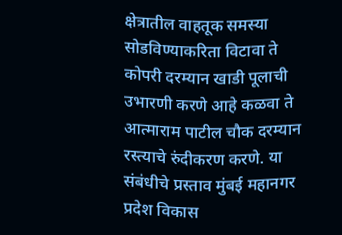क्षेत्रातील वाहतूक समस्या सोडविण्याकरिता विटावा ते कोपरी दरम्यान खाडी पूलाची उभारणी करणे आहे कळवा ते आत्माराम पाटील चौक दरम्यान रस्त्याचे रुंदीकरण करणे. या संबंधीचे प्रस्ताव मुंबई महानगर प्रदेश विकास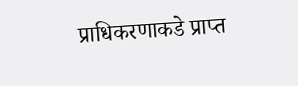प्राधिकरणाकडे प्राप्त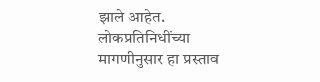झाले आहेत.  लोकप्रतिनिधींच्या मागणीनुसार हा प्रस्ताव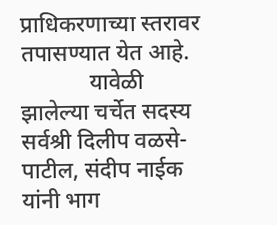प्राधिकरणाच्या स्तरावर तपासण्यात येत आहे.
            यावेळी झालेल्या चर्चेत सदस्य सर्वश्री दिलीप वळसे-पाटील, संदीप नाईक यांनी भाग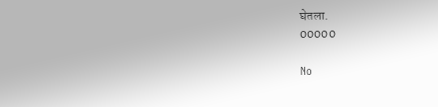घेतला.
00000

No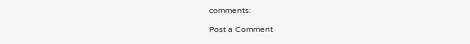comments:

Post a Comment